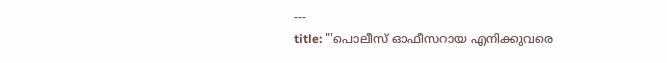---
title: "'പൊലീസ് ഓഫീസറായ എനിക്കുവരെ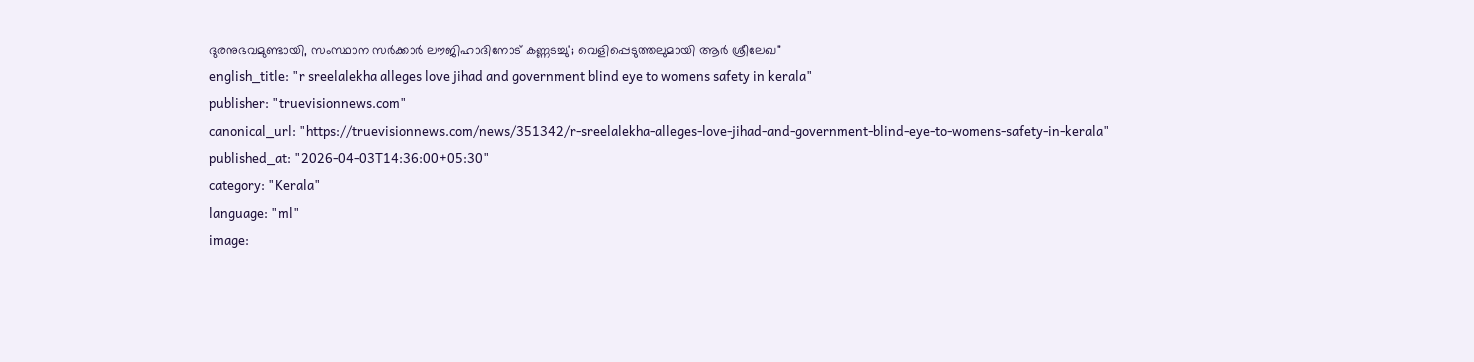ദുരനുഭവമുണ്ടായി, സംസ്ഥാന സർക്കാർ ലൗജിഹാദിനോട് കണ്ണടച്ചു'; വെളിപ്പെടുത്തലുമായി ആർ ശ്രീലേഖ"
english_title: "r sreelalekha alleges love jihad and government blind eye to womens safety in kerala"
publisher: "truevisionnews.com"
canonical_url: "https://truevisionnews.com/news/351342/r-sreelalekha-alleges-love-jihad-and-government-blind-eye-to-womens-safety-in-kerala"
published_at: "2026-04-03T14:36:00+05:30"
category: "Kerala"
language: "ml"
image: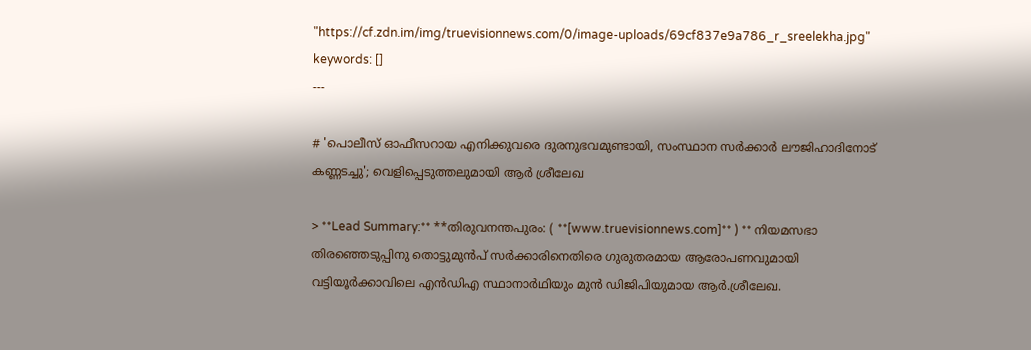"https://cf.zdn.im/img/truevisionnews.com/0/image-uploads/69cf837e9a786_r_sreelekha.jpg"
keywords: []
---

# 'പൊലീസ് ഓഫീസറായ എനിക്കുവരെ ദുരനുഭവമുണ്ടായി, സംസ്ഥാന സർക്കാർ ലൗജിഹാദിനോട് കണ്ണടച്ചു'; വെളിപ്പെടുത്തലുമായി ആർ ശ്രീലേഖ

> **Lead Summary:** **തിരുവനന്തപുരം: ( **[www.truevisionnews.com]** ) ** നിയമസഭാ തിരഞ്ഞെടുപ്പിനു തൊട്ടുമുന്‍പ് സര്‍ക്കാരിനെതിരെ ഗുരുതരമായ ആരോപണവുമായി വട്ടിയൂര്‍ക്കാവിലെ എന്‍ഡിഎ സ്ഥാനാര്‍ഥിയും മുന്‍ ഡിജിപിയുമായ ആര്‍.ശ്രീലേഖ.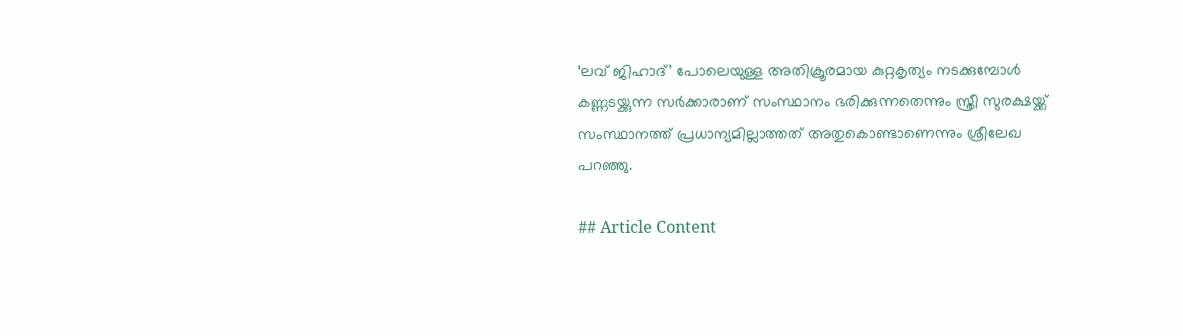‘ലവ് ജിഹാദ്’ പോലെയുള്ള അതിക്രൂരമായ കുറ്റകൃത്യം നടക്കുമ്പോള്‍ കണ്ണടയ്ക്കുന്ന സര്‍ക്കാരാണ് സംസ്ഥാനം ഭരിക്കുന്നതെന്നും സ്ത്രീ സുരക്ഷയ്ക്ക് സംസ്ഥാനത്ത് പ്രധാന്യമില്ലാത്തത് അതുകൊണ്ടാണെന്നും ശ്രീലേഖ പറഞ്ഞു.

## Article Content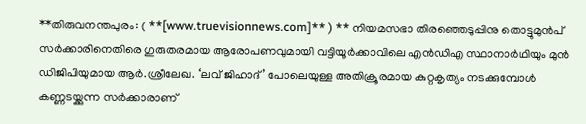**തിരുവനന്തപുരം: ( **[www.truevisionnews.com]** ) ** നിയമസഭാ തിരഞ്ഞെടുപ്പിനു തൊട്ടുമുന്‍പ് സര്‍ക്കാരിനെതിരെ ഗുരുതരമായ ആരോപണവുമായി വട്ടിയൂര്‍ക്കാവിലെ എന്‍ഡിഎ സ്ഥാനാര്‍ഥിയും മുന്‍ ഡിജിപിയുമായ ആര്‍.ശ്രീലേഖ. ‘ലവ് ജിഹാദ്’ പോലെയുള്ള അതിക്രൂരമായ കുറ്റകൃത്യം നടക്കുമ്പോള്‍ കണ്ണടയ്ക്കുന്ന സര്‍ക്കാരാണ്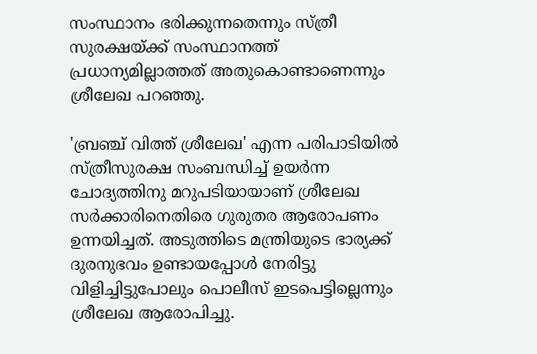സംസ്ഥാനം ഭരിക്കുന്നതെന്നും സ്ത്രീ സുരക്ഷയ്ക്ക് സംസ്ഥാനത്ത് പ്രധാന്യമില്ലാത്തത് അതുകൊണ്ടാണെന്നും ശ്രീലേഖ പറഞ്ഞു.

'ബ്രഞ്ച് വിത്ത് ശ്രീലേഖ' എന്ന പരിപാടിയില്‍ സ്ത്രീസുരക്ഷ സംബന്ധിച്ച് ഉയര്‍ന്ന ചോദ്യത്തിനു മറുപടിയായാണ് ശ്രീലേഖ സര്‍ക്കാരിനെതിരെ ഗുരുതര ആരോപണം ഉന്നയിച്ചത്. അടുത്തിടെ മന്ത്രിയുടെ ഭാര്യക്ക് ദുരനുഭവം ഉണ്ടായപ്പോള്‍ നേരിട്ടു വിളിച്ചിട്ടുപോലും പൊലീസ് ഇടപെട്ടില്ലെന്നും ശ്രീലേഖ ആരോപിച്ചു.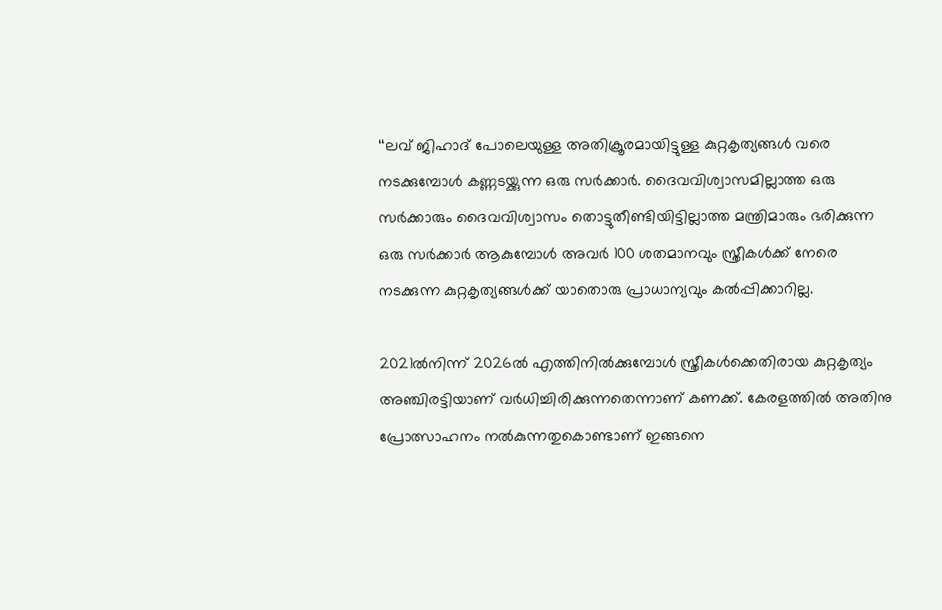‘‘ലവ് ജിഹാദ് പോലെയുള്ള അതിക്രൂരമായിട്ടുള്ള കുറ്റകൃത്യങ്ങള്‍ വരെ നടക്കുമ്പോള്‍ കണ്ണടയ്ക്കുന്ന ഒരു സര്‍ക്കാര്‍. ദൈവവിശ്വാസമില്ലാത്ത ഒരു സര്‍ക്കാരും ദൈവവിശ്വാസം തൊട്ടുതീണ്ടിയിട്ടില്ലാത്ത മന്ത്രിമാരും ഭരിക്കുന്ന ഒരു സര്‍ക്കാര്‍ ആകുമ്പോള്‍ അവര്‍ 100 ശതമാനവും സ്ത്രീകള്‍ക്ക് നേരെ നടക്കുന്ന കുറ്റകൃത്യങ്ങള്‍ക്ക് യാതൊരു പ്രാധാന്യവും കല്‍പ്പിക്കാറില്ല.

2021ല്‍നിന്ന് 2026ല്‍ എത്തിനില്‍ക്കുമ്പോള്‍ സ്ത്രീകള്‍ക്കെതിരായ കുറ്റകൃത്യം അഞ്ചിരട്ടിയാണ് വര്‍ധിച്ചിരിക്കുന്നതെന്നാണ് കണക്ക്. കേരളത്തില്‍ അതിനു പ്രോത്സാഹനം നല്‍കുന്നതുകൊണ്ടാണ് ഇങ്ങനെ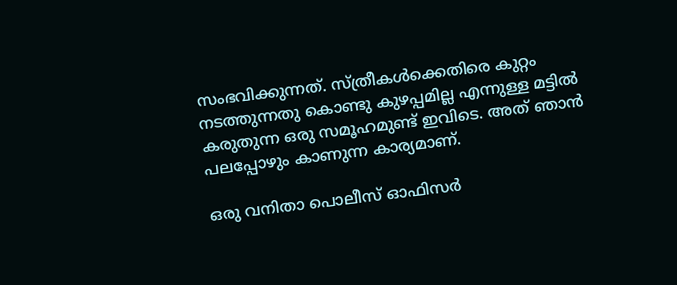സംഭവിക്കുന്നത്. സ്ത്രീകള്‍ക്കെതിരെ കുറ്റം നടത്തുന്നതു കൊണ്ടു കുഴപ്പമില്ല എന്നുള്ള മട്ടില്‍ കരുതുന്ന ഒരു സമൂഹമുണ്ട് ഇവിടെ. അത് ഞാന്‍ പലപ്പോഴും കാണുന്ന കാര്യമാണ്.

ഒരു വനിതാ പൊലീസ് ഓഫിസര്‍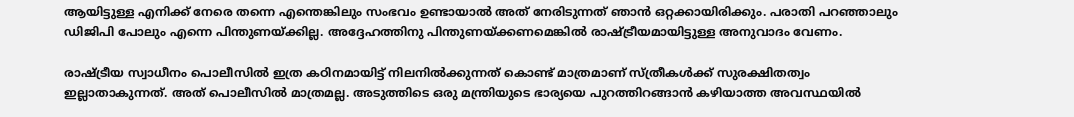ആയിട്ടുള്ള എനിക്ക് നേരെ തന്നെ എന്തെങ്കിലും സംഭവം ഉണ്ടായാല്‍ അത് നേരിടുന്നത് ഞാന്‍ ഒറ്റക്കായിരിക്കും. പരാതി പറഞ്ഞാലും ഡിജിപി പോലും എന്നെ പിന്തുണയ്ക്കില്ല. അദ്ദേഹത്തിനു പിന്തുണയ്ക്കണമെങ്കില്‍ രാഷ്ട്രീയമായിട്ടുള്ള അനുവാദം വേണം.

രാഷ്ട്രീയ സ്വാധീനം പൊലീസില്‍ ഇത്ര കഠിനമായിട്ട് നിലനില്‍ക്കുന്നത് കൊണ്ട് മാത്രമാണ് സ്ത്രീകള്‍ക്ക് സുരക്ഷിതത്വം ഇല്ലാതാകുന്നത്. അത് പൊലീസില്‍ മാത്രമല്ല. അടുത്തിടെ ഒരു മന്ത്രിയുടെ ഭാര്യയെ പുറത്തിറങ്ങാന്‍ കഴിയാത്ത അവസ്ഥയില്‍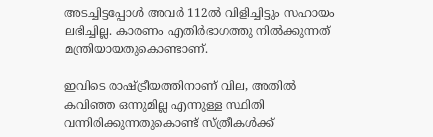അടച്ചിട്ടപ്പോള്‍ അവര്‍ 112ല്‍ വിളിച്ചിട്ടും സഹായം ലഭിച്ചില്ല. കാരണം എതിര്‍ഭാഗത്തു നില്‍ക്കുന്നത് മന്ത്രിയായതുകൊണ്ടാണ്.

ഇവിടെ രാഷ്ട്രീയത്തിനാണ് വില, അതില്‍ കവിഞ്ഞ ഒന്നുമില്ല എന്നുള്ള സ്ഥിതി വന്നിരിക്കുന്നതുകൊണ്ട് സ്ത്രീകള്‍ക്ക്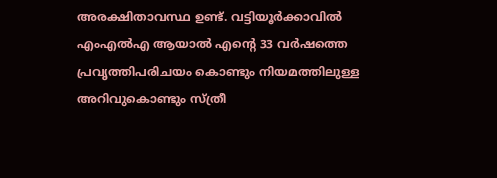അരക്ഷിതാവസ്ഥ ഉണ്ട്. വട്ടിയൂര്‍ക്കാവിൽ എംഎല്‍എ ആയാല്‍ എന്റെ 33 വര്‍ഷത്തെ പ്രവൃത്തിപരിചയം കൊണ്ടും നിയമത്തിലുള്ള അറിവുകൊണ്ടും സ്ത്രീ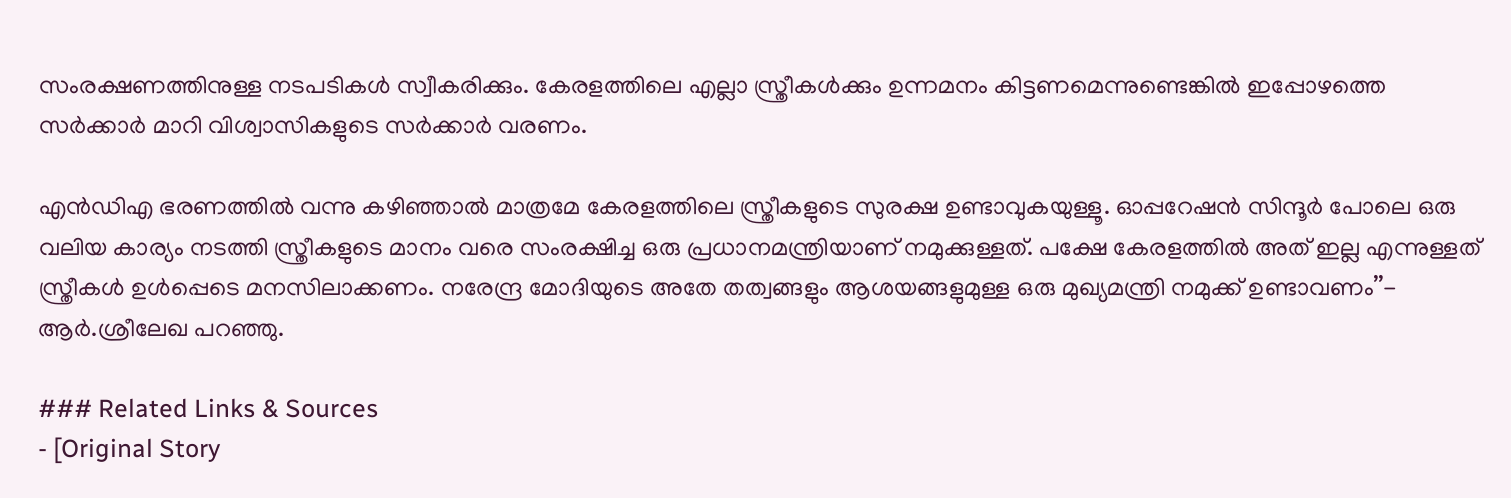സംരക്ഷണത്തിനുള്ള നടപടികള്‍ സ്വീകരിക്കും. കേരളത്തിലെ എല്ലാ സ്ത്രീകള്‍ക്കും ഉന്നമനം കിട്ടണമെന്നുണ്ടെങ്കില്‍ ഇപ്പോഴത്തെ സര്‍ക്കാര്‍ മാറി വിശ്വാസികളുടെ സര്‍ക്കാര്‍ വരണം.

എന്‍ഡിഎ ഭരണത്തില്‍ വന്നു കഴിഞ്ഞാല്‍ മാത്രമേ കേരളത്തിലെ സ്ത്രീകളുടെ സുരക്ഷ ഉണ്ടാവുകയുള്ളൂ. ഓപ്പറേഷന്‍ സിന്ദൂർ പോലെ ഒരു വലിയ കാര്യം നടത്തി സ്ത്രീകളുടെ മാനം വരെ സംരക്ഷിച്ച ഒരു പ്രധാനമന്ത്രിയാണ് നമുക്കുള്ളത്. പക്ഷേ കേരളത്തില്‍ അത് ഇല്ല എന്നുള്ളത് സ്ത്രീകള്‍ ഉള്‍പ്പെടെ മനസിലാക്കണം. നരേന്ദ്ര മോദിയുടെ അതേ തത്വങ്ങളും ആശയങ്ങളുമുള്ള ഒരു മുഖ്യമന്ത്രി നമുക്ക് ഉണ്ടാവണം’’- ആര്‍.ശ്രീലേഖ പറഞ്ഞു.

### Related Links & Sources
- [Original Story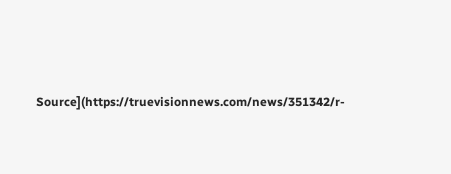Source](https://truevisionnews.com/news/351342/r-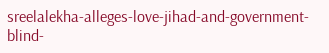sreelalekha-alleges-love-jihad-and-government-blind-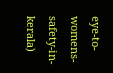eye-to-womens-safety-in-kerala)